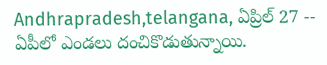Andhrapradesh,telangana, ఏప్రిల్ 27 -- ఏపీలో ఎండలు దంచికొడుతున్నాయి.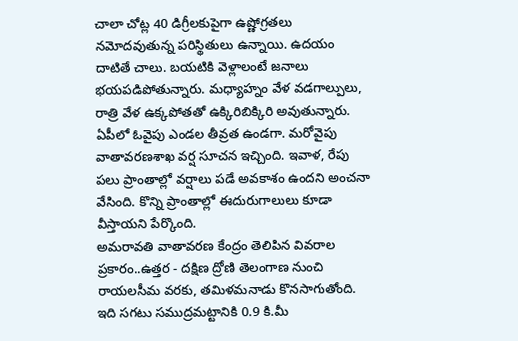చాలా చోట్ల 40 డిగ్రీలకుపైగా ఉష్ణోగ్రతలు నమోదవుతున్న పరిస్థితులు ఉన్నాయి. ఉదయం దాటితే చాలు. బయటికి వెళ్లాలంటే జనాలు భయపడిపోతున్నారు. మధ్యాహ్నం వేళ వడగాల్పులు, రాత్రి వేళ ఉక్కపోతతో ఉక్కిరిబిక్కిరి అవుతున్నారు.
ఏపీలో ఓవైపు ఎండల తీవ్రత ఉండగా. మరోవైపు వాతావరణశాఖ వర్ష సూచన ఇచ్చింది. ఇవాళ, రేపు పలు ప్రాంతాల్లో వర్షాలు పడే అవకాశం ఉందని అంచనా వేసింది. కొన్ని ప్రాంతాల్లో ఈదురుగాలులు కూడా వీస్తాయని పేర్కొంది.
అమరావతి వాతావరణ కేంద్రం తెలిపిన వివరాల ప్రకారం..ఉత్తర - దక్షిణ ద్రోణి తెలంగాణ నుంచి రాయలసీమ వరకు, తమిళమనాడు కొనసాగుతోంది. ఇది సగటు సముద్రమట్టానికి 0.9 కి.మీ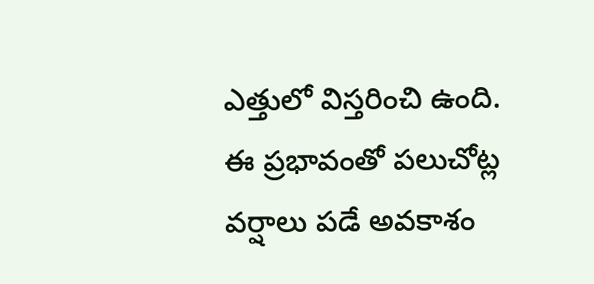ఎత్తులో విస్తరించి ఉంది. ఈ ప్రభావంతో పలుచోట్ల వర్షాలు పడే అవకాశం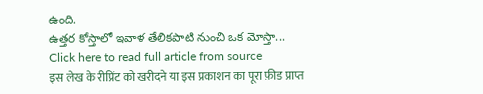ఉంది.
ఉత్తర కోస్తాలో ఇవాళ తేలికపాటి నుంచి ఒక మోస్తా...
Click here to read full article from source
इस लेख के रीप्रिंट को खरीदने या इस प्रकाशन का पूरा फ़ीड प्राप्त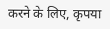करने के लिए, कृपया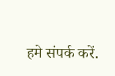हमे संपर्क करें.